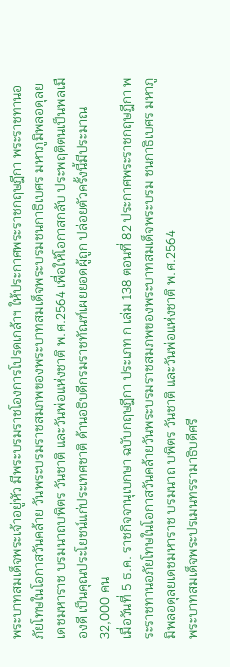พระบาทสมเด็จพระเจ้าอยู่หัว มีพระบรมราชโองการโปรดเกล้าฯ ให้ประกาศพระราชกฤษฎีกา พระราชทานอภัยโทษในโอกาสวันคล้าย วันพระบรมราชสมภพของพระบาทสมเด็จพระบรมชนกาธิเบศร มหาภูมิพลอดุลยเดชมหาราช บรมนาถบพิตร วันชาติ และวันพ่อแห่งชาติ พ.ศ.2564 เพื่อให้โอกาสกลับ ประพฤติตนเป็นพลเมืองดี เป็นคุณประโยชน์แก่ประเทศชาติ ด้านอธิบดีกรมราชทัณฑ์เผยยอดผู้ถูก ปล่อยตัวครั้งนี้มีประมาณ 32,000 คน
เมื่อวันที่ 5 ธ.ค. ราชกิจจานุเบกษา ฉบับกฤษฎีกา ประเภท ก เล่ม 138 ตอนที่ 82 ประกาศพระราชกฤษฎีกา พระราชทานอภัยโทษในโอกาสวันคล้ายวันพระบรมราชสมภพของพระบาทสมเด็จพระบรม ชนกาธิเบศร มหาภูมิพลอดุลยเดชมหาราช บรมนาถ บพิตร วันชาติ และวันพ่อแห่งชาติ พ.ศ.2564
พระบาทสมเด็จพระปรเมนทรรามาธิบดีศรี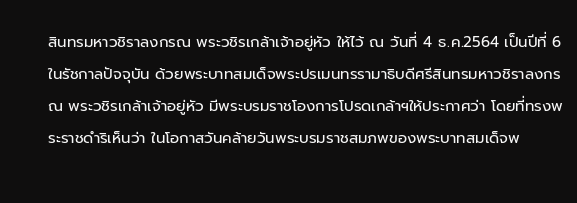สินทรมหาวชิราลงกรณ พระวชิรเกล้าเจ้าอยู่หัว ให้ไว้ ณ วันที่ 4 ธ.ค.2564 เป็นปีที่ 6 ในรัชกาลปัจจุบัน ด้วยพระบาทสมเด็จพระปรเมนทรรามาธิบดีศรีสินทรมหาวชิราลงกรณ พระวชิรเกล้าเจ้าอยู่หัว มีพระบรมราชโองการโปรดเกล้าฯให้ประกาศว่า โดยที่ทรงพระราชดำริเห็นว่า ในโอกาสวันคล้ายวันพระบรมราชสมภพของพระบาทสมเด็จพ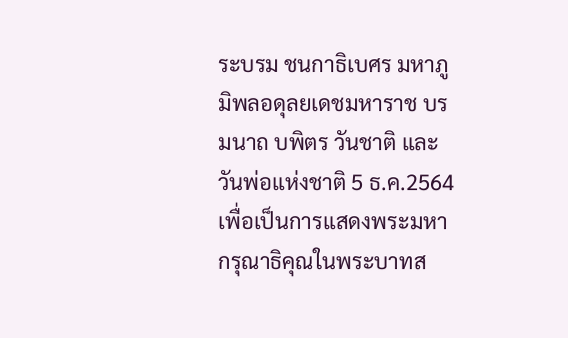ระบรม ชนกาธิเบศร มหาภูมิพลอดุลยเดชมหาราช บรมนาถ บพิตร วันชาติ และวันพ่อแห่งชาติ 5 ธ.ค.2564 เพื่อเป็นการแสดงพระมหากรุณาธิคุณในพระบาทส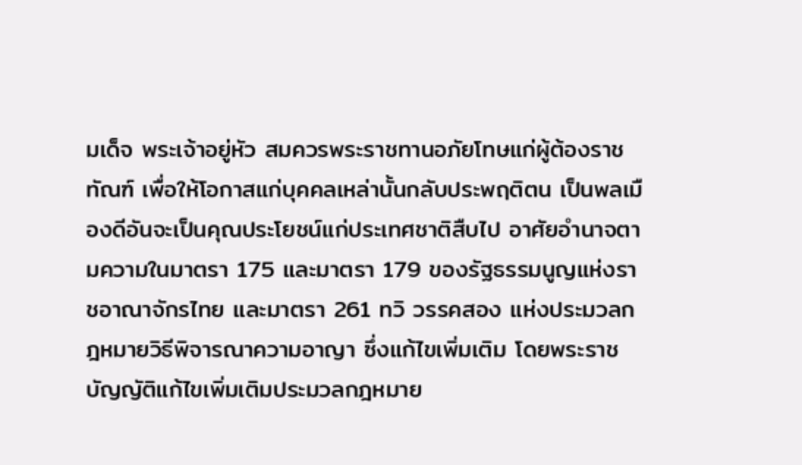มเด็จ พระเจ้าอยู่หัว สมควรพระราชทานอภัยโทษแก่ผู้ต้องราชทัณฑ์ เพื่อให้โอกาสแก่บุคคลเหล่านั้นกลับประพฤติตน เป็นพลเมืองดีอันจะเป็นคุณประโยชน์แก่ประเทศชาติสืบไป อาศัยอำนาจตามความในมาตรา 175 และมาตรา 179 ของรัฐธรรมนูญแห่งราชอาณาจักรไทย และมาตรา 261 ทวิ วรรคสอง แห่งประมวลกฎหมายวิธีพิจารณาความอาญา ซึ่งแก้ไขเพิ่มเติม โดยพระราชบัญญัติแก้ไขเพิ่มเติมประมวลกฎหมาย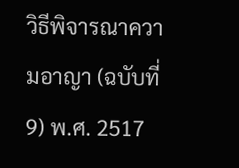วิธีพิจารณาความอาญา (ฉบับที่ 9) พ.ศ. 2517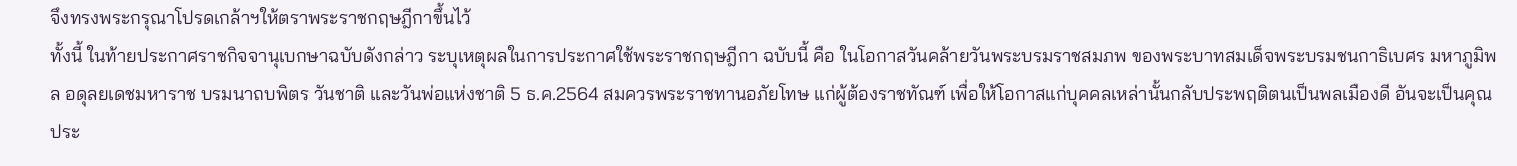จึงทรงพระกรุณาโปรดเกล้าฯให้ตราพระราชกฤษฎีกาขึ้นไว้
ทั้งนี้ ในท้ายประกาศราชกิจจานุเบกษาฉบับดังกล่าว ระบุเหตุผลในการประกาศใช้พระราชกฤษฎีกา ฉบับนี้ คือ ในโอกาสวันคล้ายวันพระบรมราชสมภพ ของพระบาทสมเด็จพระบรมชนกาธิเบศร มหาภูมิพล อดุลยเดชมหาราช บรมนาถบพิตร วันชาติ และวันพ่อแห่งชาติ 5 ธ.ค.2564 สมควรพระราชทานอภัยโทษ แก่ผู้ต้องราชทัณฑ์ เพื่อให้โอกาสแก่บุคคลเหล่านั้นกลับประพฤติตนเป็นพลเมืองดี อันจะเป็นคุณประ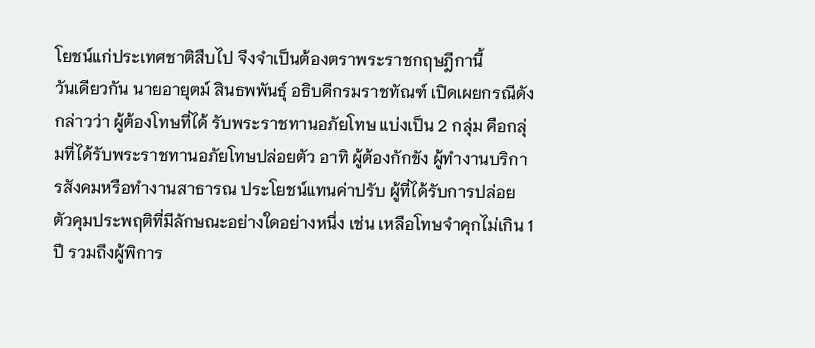โยชน์แก่ประเทศชาติสืบไป จึงจำเป็นต้องตราพระราชกฤษฎีกานี้
วันเดียวกัน นายอายุตม์ สินธพพันธุ์ อธิบดีกรมราชทัณฑ์ เปิดเผยกรณีดังกล่าวว่า ผู้ต้องโทษที่ได้ รับพระราชทานอภัยโทษ แบ่งเป็น 2 กลุ่ม คือกลุ่มที่ได้รับพระราชทานอภัยโทษปล่อยตัว อาทิ ผู้ต้องกักขัง ผู้ทำงานบริการสังคมหรือทำงานสาธารณ ประโยชน์แทนค่าปรับ ผู้ที่ได้รับการปล่อยตัวคุมประพฤติที่มีลักษณะอย่างใดอย่างหนึ่ง เช่น เหลือโทษจำคุกไม่เกิน 1 ปี รวมถึงผู้พิการ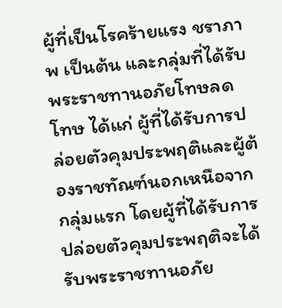ผู้ที่เป็นโรคร้ายแรง ชราภาพ เป็นต้น และกลุ่มที่ได้รับพระราชทานอภัยโทษลดโทษ ได้แก่ ผู้ที่ได้รับการปล่อยตัวคุมประพฤติและผู้ต้องราชทัณฑ์นอกเหนือจากกลุ่มแรก โดยผู้ที่ได้รับการปล่อยตัวคุมประพฤติจะได้รับพระราชทานอภัย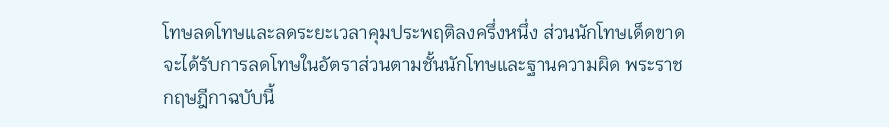โทษลดโทษและลดระยะเวลาคุมประพฤติลงครึ่งหนึ่ง ส่วนนักโทษเด็ดขาดจะได้รับการลดโทษในอัตราส่วนตามชั้นนักโทษและฐานความผิด พระราชกฤษฎีกาฉบับนี้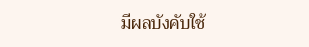มีผลบังคับใช้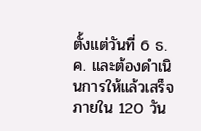ตั้งแต่วันที่ 6 ธ.ค. และต้องดำเนินการให้แล้วเสร็จ ภายใน 120 วัน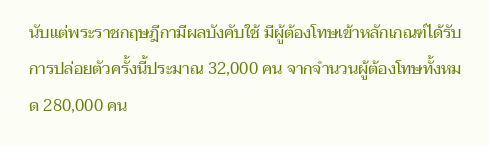นับแต่พระราชกฤษฎีกามีผลบังคับใช้ มีผู้ต้องโทษเข้าหลักเกณฑ์ได้รับการปล่อยตัวครั้งนี้ประมาณ 32,000 คน จากจำนวนผู้ต้องโทษทั้งหมด 280,000 คน